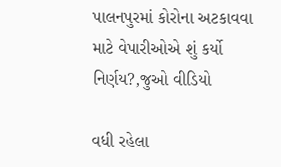પાલનપુરમાં કોરોના અટકાવવા માટે વેપારીઓએ શું કર્યો નિર્ણય?,જુઓ વીડિયો

વધી રહેલા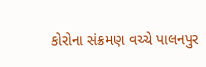કોરોના સંક્રમણ વચ્ચે પાલનપુર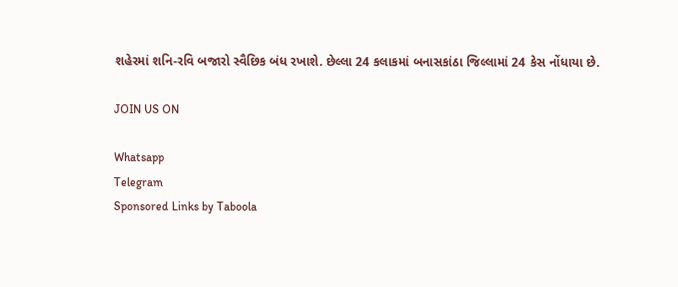શહેરમાં શનિ-રવિ બજારો સ્વૈછિક બંધ રખાશે. છેલ્લા 24 કલાકમાં બનાસકાંઠા જિલ્લામાં 24 કેસ નોંધાયા છે.

JOIN US ON

Whatsapp
Telegram
Sponsored Links by Taboola